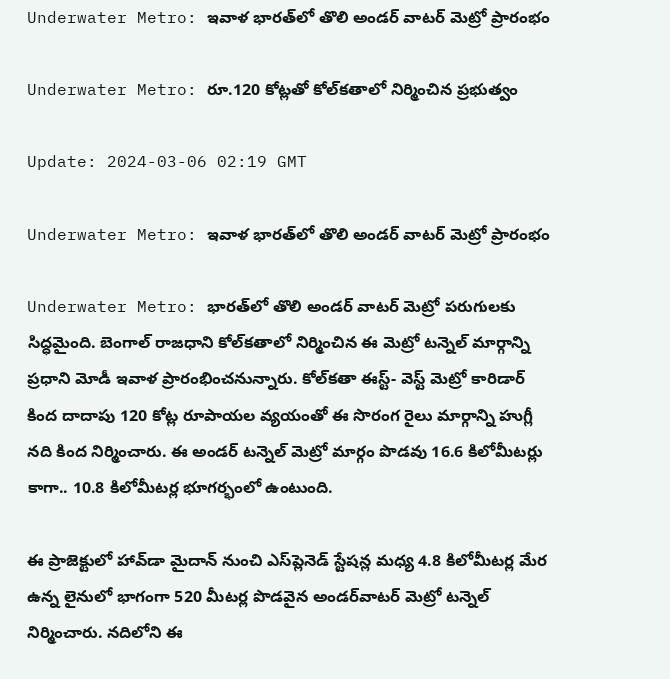Underwater Metro: ఇవాళ భారత్‌లో తొలి అండర్ వాటర్ మెట్రో ప్రారంభం

Underwater Metro: రూ.120 కోట్లతో కోల్‌కతాలో నిర్మించిన ప్రభుత్వం

Update: 2024-03-06 02:19 GMT

Underwater Metro: ఇవాళ భారత్‌లో తొలి అండర్ వాటర్ మెట్రో ప్రారంభం

Underwater Metro: భారత్‌లో తొలి అండర్‌ వాటర్‌ మెట్రో పరుగులకు సిద్ధమైంది. బెంగాల్‌ రాజధాని కోల్‌కతాలో నిర్మించిన ఈ మెట్రో టన్నెల్‌ మార్గాన్ని ప్రధాని మోడీ ఇవాళ ప్రారంభించనున్నారు. కోల్‌కతా ఈస్ట్‌- వెస్ట్‌ మెట్రో కారిడార్‌ కింద దాదాపు 120 కోట్ల రూపాయల వ్యయంతో ఈ సొరంగ రైలు మార్గాన్ని హుగ్లీ నది కింద నిర్మించారు. ఈ అండర్ టన్నెల్‌ మెట్రో మార్గం పొడవు 16.6 కిలోమీటర్లు కాగా.. 10.8 కిలోమీటర్ల భూగర్భంలో ఉంటుంది.

ఈ ప్రాజెక్టులో హావ్‌డా మైదాన్‌ నుంచి ఎస్‌ప్లెనెడ్‌ స్టేషన్ల మధ్య 4.8 కిలోమీటర్ల మేర ఉన్న లైనులో భాగంగా 520 మీటర్ల పొడవైన అండర్‌వాటర్‌ మెట్రో టన్నెల్‌ నిర్మించారు. నదిలోని ఈ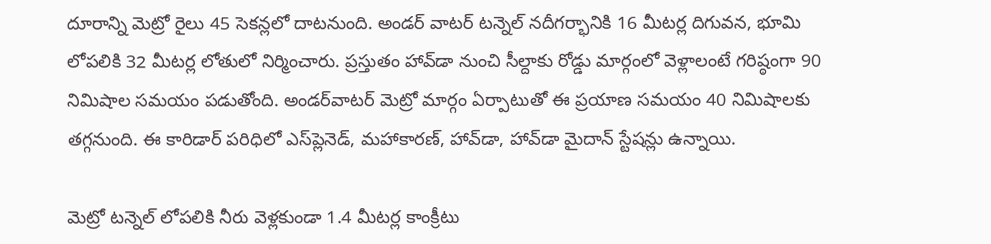దూరాన్ని మెట్రో రైలు 45 సెకన్లలో దాటనుంది. అండర్ వాటర్ టన్నెల్‌ నదీగర్భానికి 16 మీటర్ల దిగువన, భూమి లోపలికి 32 మీటర్ల లోతులో నిర్మించారు. ప్రస్తుతం హావ్‌డా నుంచి సీల్దాకు రోడ్డు మార్గంలో వెళ్లాలంటే గరిష్ఠంగా 90 నిమిషాల సమయం పడుతోంది. అండర్‌వాటర్‌ మెట్రో మార్గం ఏర్పాటుతో ఈ ప్రయాణ సమయం 40 నిమిషాలకు తగ్గనుంది. ఈ కారిడార్‌ పరిధిలో ఎస్‌ప్లెనెడ్‌, మహాకారణ్‌, హావ్‌డా, హావ్‌డా మైదాన్‌ స్టేషన్లు ఉన్నాయి.

మెట్రో టన్నెల్‌ లోపలికి నీరు వెళ్లకుండా 1.4 మీటర్ల కాంక్రీటు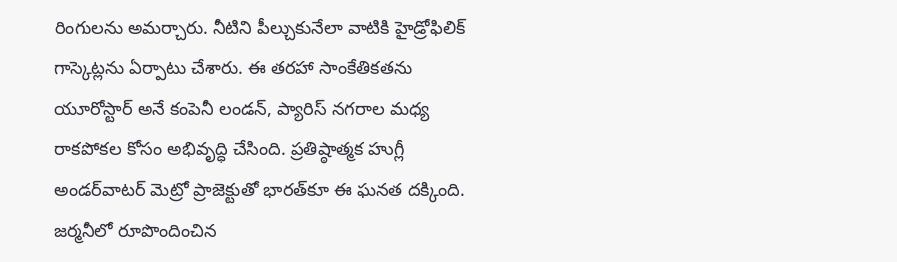రింగులను అమర్చారు. నీటిని పీల్చుకునేలా వాటికి హైడ్రోఫిలిక్‌ గాస్కెట్లను ఏర్పాటు చేశారు. ఈ తరహా సాంకేతికతను యూరోస్టార్‌ అనే కంపెనీ లండన్‌, ప్యారిస్‌ నగరాల మధ్య రాకపోకల కోసం అభివృద్ధి చేసింది. ప్రతిష్ఠాత్మక హుగ్లీ అండర్‌వాటర్‌ మెట్రో ప్రాజెక్టుతో భారత్‌కూ ఈ ఘనత దక్కింది. జర్మనీలో రూపొందించిన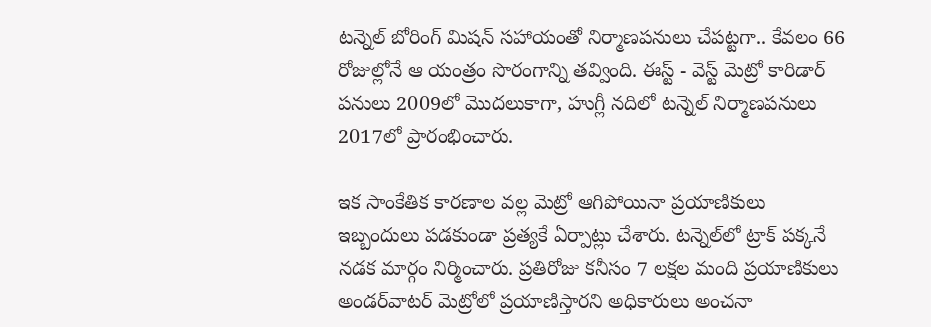టన్నెల్‌ బోరింగ్‌ మిషన్‌ సహాయంతో నిర్మాణపనులు చేపట్టగా.. కేవలం 66 రోజుల్లోనే ఆ యంత్రం సొరంగాన్ని తవ్వింది. ఈస్ట్‌ - వెస్ట్‌ మెట్రో కారిడార్‌ పనులు 2009లో మొదలుకాగా, హుగ్లీ నదిలో టన్నెల్‌ నిర్మాణపనులు 2017లో ప్రారంభించారు.

ఇక సాంకేతిక కారణాల వల్ల మెట్రో ఆగిపోయినా ప్రయాణికులు ఇబ్బందులు పడకుండా ప్రత్యకే ఏర్పాట్లు చేశారు. టన్నెల్‌లో ట్రాక్ పక్కనే నడక మార్గం నిర్మించారు. ప్రతిరోజు కనీసం 7 లక్షల మంది ప్రయాణికులు అండర్‌వాటర్‌ మెట్రోలో ప్రయాణిస్తారని అధికారులు అంచనా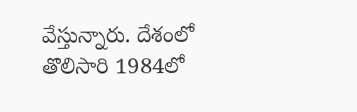వేస్తున్నారు. దేశంలో తొలిసారి 1984లో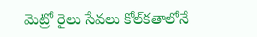మెట్రో రైలు సేవలు కోల్‌కతాలోనే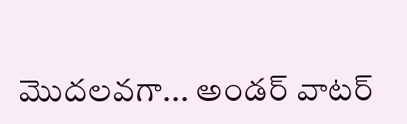మొదలవగా... అండర్ వాటర్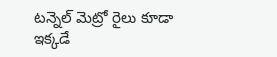టన్నెల్‌ మెట్రో రైలు కూడా ఇక్కడే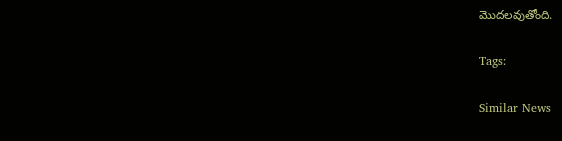మొదలవుతోంది.

Tags:

Similar News